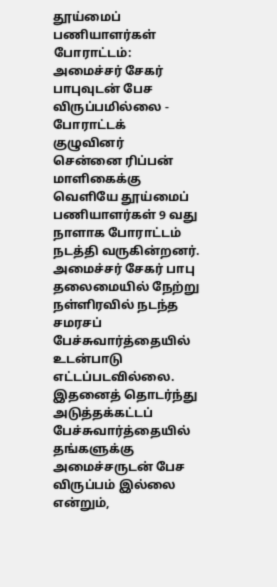தூய்மைப் பணியாளர்கள் போராட்டம்: அமைச்சர் சேகர் பாபுவுடன் பேச விருப்பமில்லை - போராட்டக் குழுவினர்
சென்னை ரிப்பன் மாளிகைக்கு வெளியே தூய்மைப் பணியாளர்கள் 9 வது நாளாக போராட்டம் நடத்தி வருகின்றனர். அமைச்சர் சேகர் பாபு தலைமையில் நேற்று நள்ளிரவில் நடந்த சமரசப் பேச்சுவார்த்தையில் உடன்பாடு எட்டப்படவில்லை. இதனைத் தொடர்ந்து அடுத்தக்கட்டப் பேச்சுவார்த்தையில் தங்களுக்கு அமைச்சருடன் பேச விருப்பம் இல்லை என்றும்,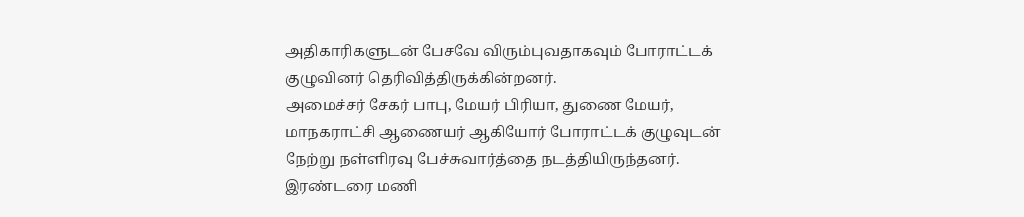அதிகாரிகளுடன் பேசவே விரும்புவதாகவும் போராட்டக் குழுவினர் தெரிவித்திருக்கின்றனர்.
அமைச்சர் சேகர் பாபு, மேயர் பிரியா, துணை மேயர், மாநகராட்சி ஆணையர் ஆகியோர் போராட்டக் குழுவுடன் நேற்று நள்ளிரவு பேச்சுவார்த்தை நடத்தியிருந்தனர். இரண்டரை மணி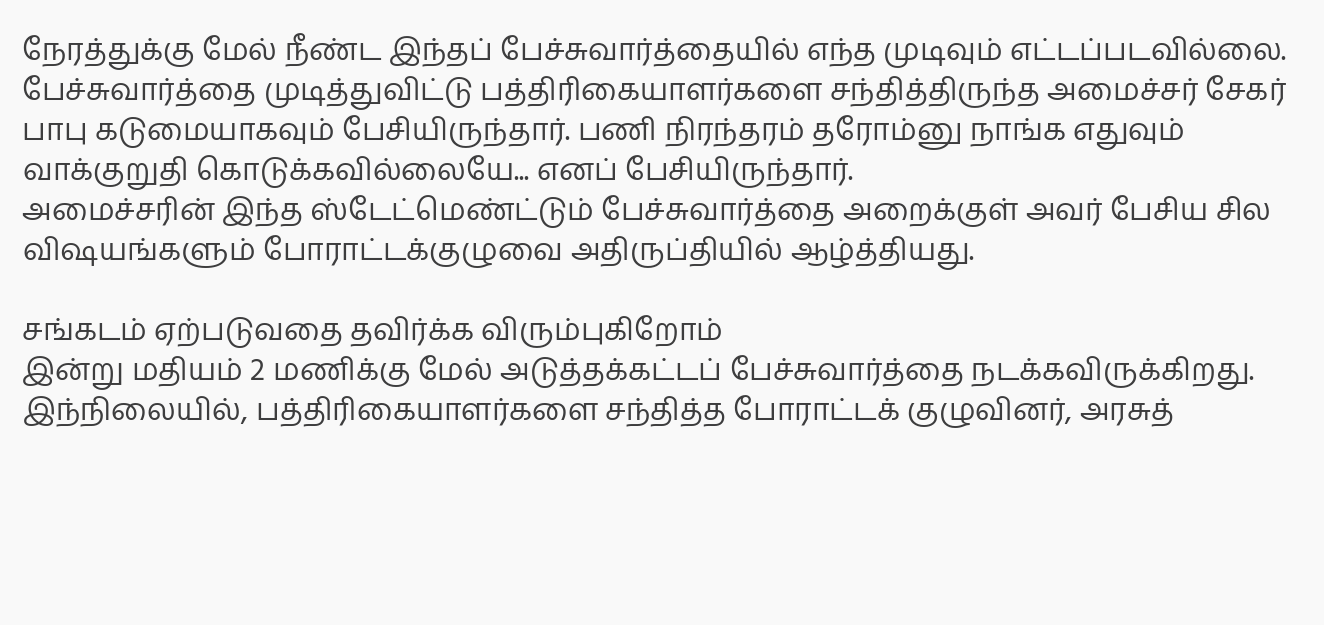நேரத்துக்கு மேல் நீண்ட இந்தப் பேச்சுவார்த்தையில் எந்த முடிவும் எட்டப்படவில்லை. பேச்சுவார்த்தை முடித்துவிட்டு பத்திரிகையாளர்களை சந்தித்திருந்த அமைச்சர் சேகர் பாபு கடுமையாகவும் பேசியிருந்தார். பணி நிரந்தரம் தரோம்னு நாங்க எதுவும் வாக்குறுதி கொடுக்கவில்லையே... எனப் பேசியிருந்தார்.
அமைச்சரின் இந்த ஸ்டேட்மெண்ட்டும் பேச்சுவார்த்தை அறைக்குள் அவர் பேசிய சில விஷயங்களும் போராட்டக்குழுவை அதிருப்தியில் ஆழ்த்தியது.

சங்கடம் ஏற்படுவதை தவிர்க்க விரும்புகிறோம்
இன்று மதியம் 2 மணிக்கு மேல் அடுத்தக்கட்டப் பேச்சுவார்த்தை நடக்கவிருக்கிறது. இந்நிலையில், பத்திரிகையாளர்களை சந்தித்த போராட்டக் குழுவினர், அரசுத்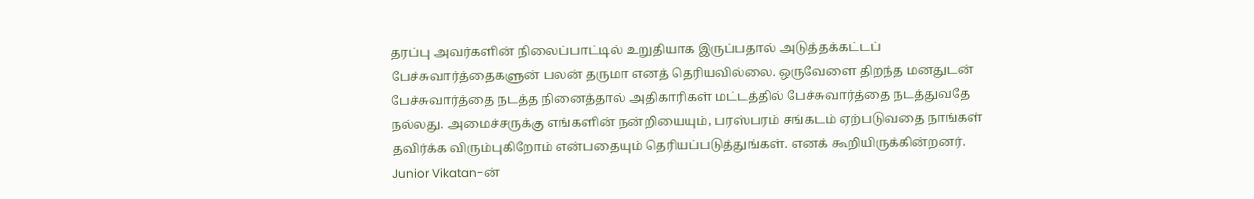தரப்பு அவர்களின் நிலைப்பாட்டில் உறுதியாக இருப்பதால் அடுத்தக்கட்டப் பேச்சுவார்த்தைகளுன் பலன் தருமா எனத் தெரியவில்லை. ஒருவேளை திறந்த மனதுடன் பேச்சுவார்த்தை நடத்த நினைத்தால் அதிகாரிகள் மட்டத்தில் பேச்சுவார்த்தை நடத்துவதே நல்லது. அமைச்சருக்கு எங்களின் நன்றியையும், பரஸ்பரம் சங்கடம் ஏற்படுவதை நாங்கள் தவிர்க்க விரும்புகிறோம் என்பதையும் தெரியப்படுத்துங்கள். எனக் கூறியிருக்கின்றனர்.
Junior Vikatan-ன்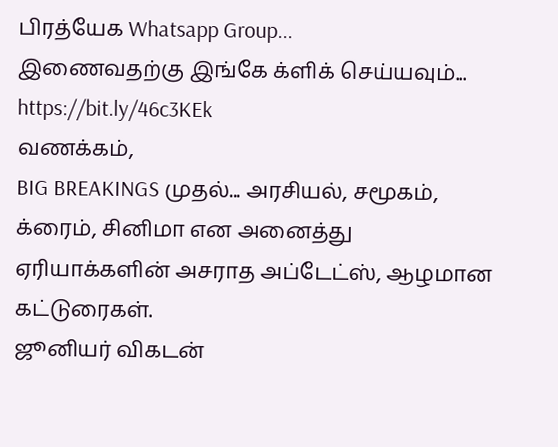பிரத்யேக Whatsapp Group...
இணைவதற்கு இங்கே க்ளிக் செய்யவும்... https://bit.ly/46c3KEk
வணக்கம்,
BIG BREAKINGS முதல்... அரசியல், சமூகம், க்ரைம், சினிமா என அனைத்து ஏரியாக்களின் அசராத அப்டேட்ஸ், ஆழமான கட்டுரைகள்.
ஜூனியர் விகடன்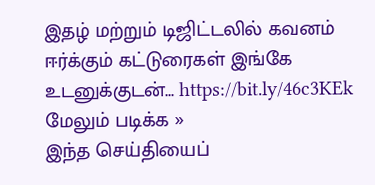இதழ் மற்றும் டிஜிட்டலில் கவனம் ஈர்க்கும் கட்டுரைகள் இங்கே உடனுக்குடன்... https://bit.ly/46c3KEk
மேலும் படிக்க »
இந்த செய்தியைப்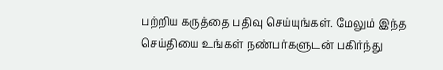பற்றிய கருத்தை பதிவு செய்யுங்கள். மேலும் இந்த செய்தியை உங்கள் நண்பர்களுடன் பகிர்ந்து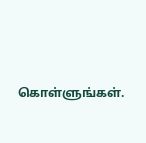கொள்ளுங்கள்.